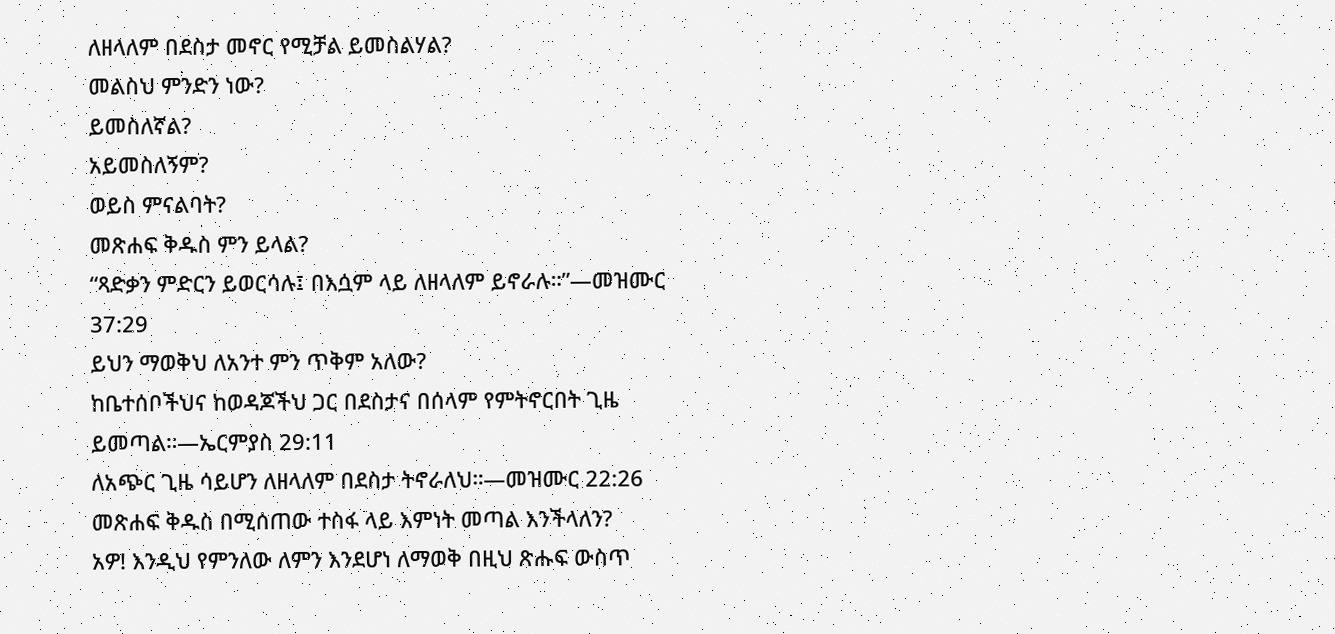ለዘላለም በደስታ መኖር የሚቻል ይመስልሃል?
መልስህ ምንድን ነው?
ይመስለኛል?
አይመስለኝም?
ወይስ ምናልባት?
መጽሐፍ ቅዱስ ምን ይላል?
“ጻድቃን ምድርን ይወርሳሉ፤ በእሷም ላይ ለዘላለም ይኖራሉ።”—መዝሙር 37:29
ይህን ማወቅህ ለአንተ ምን ጥቅም አለው?
ከቤተሰቦችህና ከወዳጆችህ ጋር በደስታና በሰላም የምትኖርበት ጊዜ ይመጣል።—ኤርምያስ 29:11
ለአጭር ጊዜ ሳይሆን ለዘላለም በደስታ ትኖራለህ።—መዝሙር 22:26
መጽሐፍ ቅዱስ በሚሰጠው ተስፋ ላይ እምነት መጣል እንችላለን?
አዎ! እንዲህ የምንለው ለምን እንደሆነ ለማወቅ በዚህ ጽሑፍ ውስጥ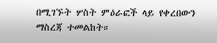በሚገኙት ሦስት ምዕራፎች ላይ የቀረበውን ማስረጃ ተመልከት።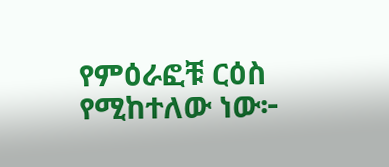የምዕራፎቹ ርዕስ የሚከተለው ነው፦